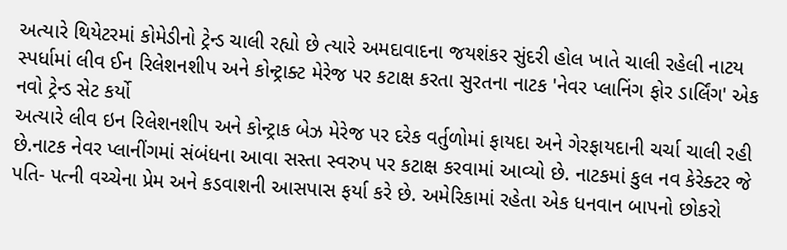અત્યારે થિયેટરમાં કોમેડીનો ટ્રેન્ડ ચાલી રહ્યો છે ત્યારે અમદાવાદના જયશંકર સુંદરી હોલ ખાતે ચાલી રહેલી નાટય સ્પર્ધામાં લીવ ઈન રિલેશનશીપ અને કોન્ટ્રાક્ટ મેરેજ પર કટાક્ષ કરતા સુરતના નાટક 'નેવર પ્લાનિંગ ફોર ડાર્લિંગ' એક નવો ટ્રેન્ડ સેટ કર્યો
અત્યારે લીવ ઇન રિલેશનશીપ અને કોન્ટ્રાક બેઝ મેરેજ પર દરેક વર્તુળોમાં ફાયદા અને ગેરફાયદાની ચર્ચા ચાલી રહી છે.નાટક નેવર પ્લાનીંગમાં સંબંધના આવા સસ્તા સ્વરુપ પર કટાક્ષ કરવામાં આવ્યો છે. નાટકમાં કુલ નવ કેરેક્ટર જે પતિ- પત્ની વચ્ચેના પ્રેમ અને કડવાશની આસપાસ ફર્યા કરે છે. અમેરિકામાં રહેતા એક ધનવાન બાપનો છોકરો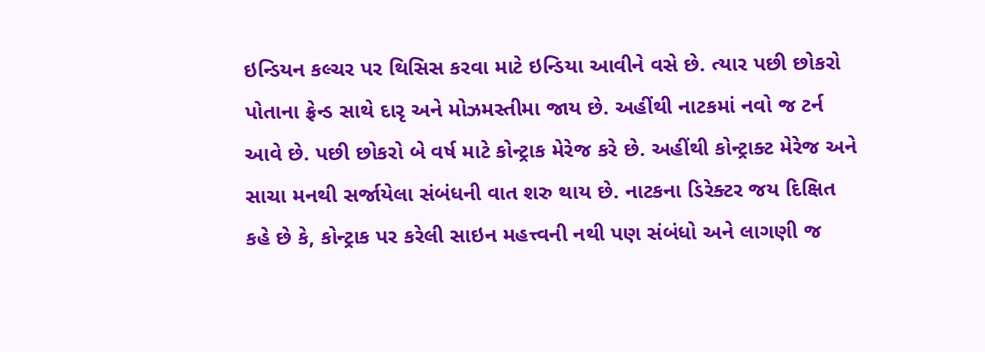ઇન્ડિયન કલ્ચર પર થિસિસ કરવા માટે ઇન્ડિયા આવીને વસે છે. ત્યાર પછી છોકરો પોતાના ફ્રેન્ડ સાથે દારૃ અને મોઝમસ્તીમા જાય છે. અહીંથી નાટકમાં નવો જ ટર્ન આવે છે. પછી છોકરો બે વર્ષ માટે કોન્ટ્રાક મેરેજ કરે છે. અહીંથી કોન્ટ્રાક્ટ મેરેજ અને સાચા મનથી સર્જાયેલા સંબંધની વાત શરુ થાય છે. નાટકના ડિરેક્ટર જય દિક્ષિત કહે છે કે, કોન્ટ્રાક પર કરેલી સાઇન મહત્ત્વની નથી પણ સંબંધો અને લાગણી જ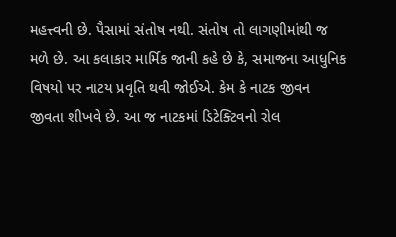મહત્ત્વની છે. પૈસામાં સંતોષ નથી. સંતોષ તો લાગણીમાંથી જ મળે છે. આ કલાકાર માર્મિક જાની કહે છે કે, સમાજના આધુનિક વિષયો પર નાટય પ્રવૃતિ થવી જોઈએ. કેમ કે નાટક જીવન જીવતા શીખવે છે. આ જ નાટકમાં ડિટેક્ટિવનો રોલ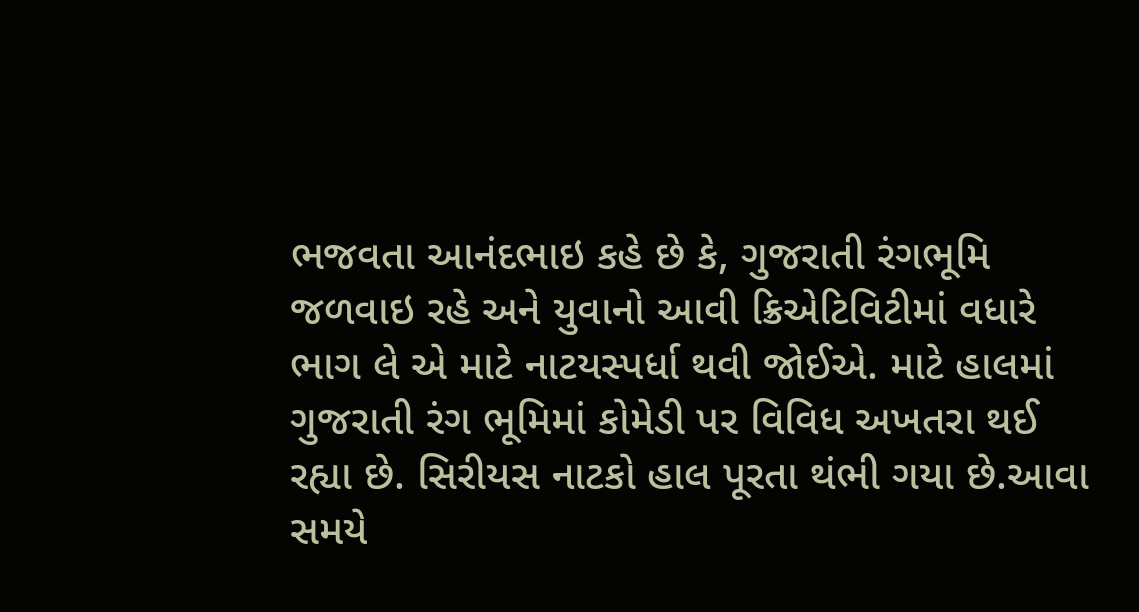ભજવતા આનંદભાઇ કહે છે કે, ગુજરાતી રંગભૂમિ જળવાઇ રહે અને યુવાનો આવી ક્રિએટિવિટીમાં વધારે ભાગ લે એ માટે નાટયસ્પર્ધા થવી જોઈએ. માટે હાલમાં ગુજરાતી રંગ ભૂમિમાં કોમેડી પર વિવિધ અખતરા થઈ રહ્યા છે. સિરીયસ નાટકો હાલ પૂરતા થંભી ગયા છે.આવા સમયે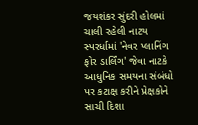જયશંકર સુંદરી હોલમાં ચાલી રહેલી નાટય સ્પરર્ધામાં 'નેવર પ્લાનિંગ ફોર ડાર્લિંગ' જેવા નાટકે આધુનિક સમયના સંબંધો પર કટાક્ષ કરીને પ્રેક્ષકોને સાચી દિશા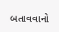બતાવવાનો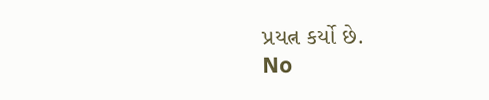પ્રયત્ન કર્યો છે.
No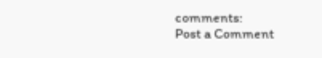comments:
Post a Comment